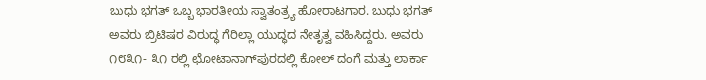ಬುಧು ಭಗತ್ ಒಬ್ಬ ಭಾರತೀಯ ಸ್ವಾತಂತ್ರ್ಯ ಹೋರಾಟಗಾರ. ಬುಧು ಭಗತ್ ಅವರು ಬ್ರಿಟಿಷರ ವಿರುದ್ಧ ಗೆರಿಲ್ಲಾ ಯುದ್ಧದ ನೇತೃತ್ವ ವಹಿಸಿದ್ದರು. ಅವರು ೧೮೩೧- ೩೧ ರಲ್ಲಿ ಛೋಟಾನಾಗ್‌ಪುರದಲ್ಲಿ ಕೋಲ್ ದಂಗೆ ಮತ್ತು ಲಾರ್ಕಾ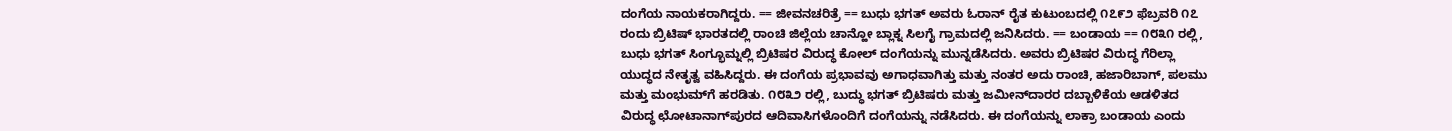ದಂಗೆಯ ನಾಯಕರಾಗಿದ್ದರು. == ಜೀವನಚರಿತ್ರೆ == ಬುಧು ಭಗತ್ ಅವರು ಓರಾನ್ ರೈತ ಕುಟುಂಬದಲ್ಲಿ ೧೭೯೨ ಫೆಬ್ರವರಿ ೧೭ ರಂದು ಬ್ರಿಟಿಷ್ ಭಾರತದಲ್ಲಿ ರಾಂಚಿ ಜಿಲ್ಲೆಯ ಚಾನ್ಹೋ ಬ್ಲಾಕ್ನ ಸಿಲಗೈ ಗ್ರಾಮದಲ್ಲಿ ಜನಿಸಿದರು. == ಬಂಡಾಯ == ೧೮೩೧ ರಲ್ಲಿ, ಬುಧು ಭಗತ್ ಸಿಂಗ್ಭೂಮ್ನಲ್ಲಿ ಬ್ರಿಟಿಷರ ವಿರುದ್ಧ ಕೋಲ್ ದಂಗೆಯನ್ನು ಮುನ್ನಡೆಸಿದರು. ಅವರು ಬ್ರಿಟಿಷರ ವಿರುದ್ಧ ಗೆರಿಲ್ಲಾ ಯುದ್ಧದ ನೇತೃತ್ವ ವಹಿಸಿದ್ದರು. ಈ ದಂಗೆಯ ಪ್ರಭಾವವು ಅಗಾಧವಾಗಿತ್ತು ಮತ್ತು ನಂತರ ಅದು ರಾಂಚಿ, ಹಜಾರಿಬಾಗ್, ಪಲಮು ಮತ್ತು ಮಂಭುಮ್‌ಗೆ ಹರಡಿತು. ೧೮೩೨ ರಲ್ಲಿ, ಬುದ್ಧು ಭಗತ್ ಬ್ರಿಟಿಷರು ಮತ್ತು ಜಮೀನ್‌ದಾರರ ದಬ್ಬಾಳಿಕೆಯ ಆಡಳಿತದ ವಿರುದ್ಧ ಛೋಟಾನಾಗ್‌ಪುರದ ಆದಿವಾಸಿಗಳೊಂದಿಗೆ ದಂಗೆಯನ್ನು ನಡೆಸಿದರು. ಈ ದಂಗೆಯನ್ನು ಲಾಕ್ರಾ ಬಂಡಾಯ ಎಂದು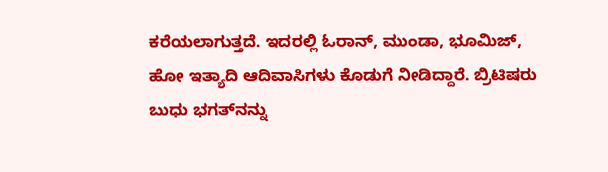ಕರೆಯಲಾಗುತ್ತದೆ. ಇದರಲ್ಲಿ ಓರಾನ್, ಮುಂಡಾ, ಭೂಮಿಜ್, ಹೋ ಇತ್ಯಾದಿ ಆದಿವಾಸಿಗಳು ಕೊಡುಗೆ ನೀಡಿದ್ದಾರೆ. ಬ್ರಿಟಿಷರು ಬುಧು ಭಗತ್‌ನನ್ನು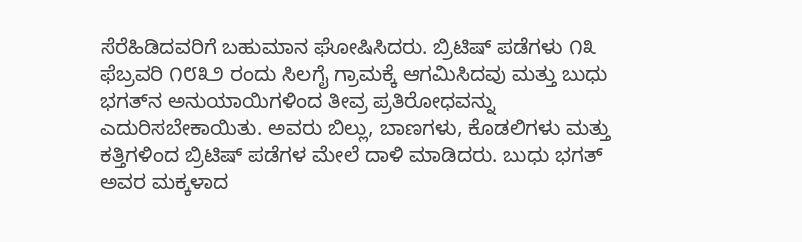ಸೆರೆಹಿಡಿದವರಿಗೆ ಬಹುಮಾನ ಘೋಷಿಸಿದರು. ಬ್ರಿಟಿಷ್ ಪಡೆಗಳು ೧೩ ಫೆಬ್ರವರಿ ೧೮೩೨ ರಂದು ಸಿಲಗೈ ಗ್ರಾಮಕ್ಕೆ ಆಗಮಿಸಿದವು ಮತ್ತು ಬುಧು ಭಗತ್‌ನ ಅನುಯಾಯಿಗಳಿಂದ ತೀವ್ರ ಪ್ರತಿರೋಧವನ್ನು ಎದುರಿಸಬೇಕಾಯಿತು. ಅವರು ಬಿಲ್ಲು, ಬಾಣಗಳು, ಕೊಡಲಿಗಳು ಮತ್ತು ಕತ್ತಿಗಳಿಂದ ಬ್ರಿಟಿಷ್ ಪಡೆಗಳ ಮೇಲೆ ದಾಳಿ ಮಾಡಿದರು. ಬುಧು ಭಗತ್ ಅವರ ಮಕ್ಕಳಾದ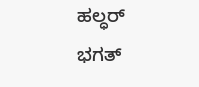ಹಲ್ಧರ್ ಭಗತ್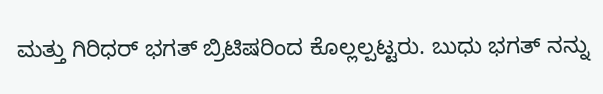ಮತ್ತು ಗಿರಿಧರ್ ಭಗತ್ ಬ್ರಿಟಿಷರಿಂದ ಕೊಲ್ಲಲ್ಪಟ್ಟರು. ಬುಧು ಭಗತ್ ನನ್ನು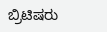ಬ್ರಿಟಿಷರು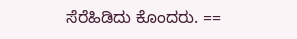ಸೆರೆಹಿಡಿದು ಕೊಂದರು. ==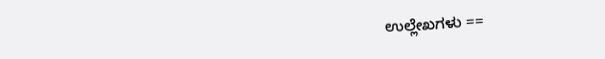ಉಲ್ಲೇಖಗಳು ==